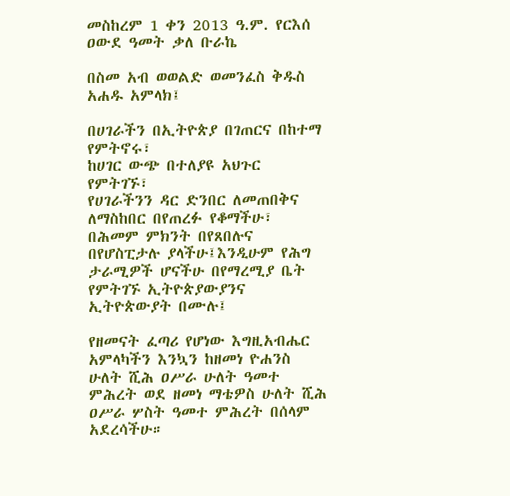መስከረም 1 ቀን 2013 ዓ.ም. የርእሰ ዐውደ ዓመት ቃለ ቡራኬ

በስመ አብ ወወልድ ወመንፈስ ቅዱስ አሐዱ አምላክ፤

በሀገራችን በኢትዮጵያ በገጠርና በከተማ የምትኖሩ፣
ከሀገር ውጭ በተለያዩ አህጉር የምትገኙ፣
የሀገራችንን ዳር ድንበር ለመጠበቅና ለማስከበር በየጠረፉ የቆማችሁ፣
በሕመም ምክንት በየጸበሉና በየሆስፒታሉ ያላችሁ፤እንዲሁም የሕግ ታራሚዎች ሆናችሁ በየማረሚያ ቤት የምትገኙ ኢትዮጵያውያንና ኢትዮጵውያት በሙሉ፤

የዘመናት ፈጣሪ የሆነው እግዚአብሔር አምላካችን እንኳን ከዘመነ ዮሐንስ ሁለት ሺሕ ዐሥራ ሁለት ዓመተ ምሕረት ወደ ዘመነ ማቴዎስ ሁለት ሺሕ ዐሥራ ሦስት ዓመተ ምሕረት በሰላም አደረሳችሁ።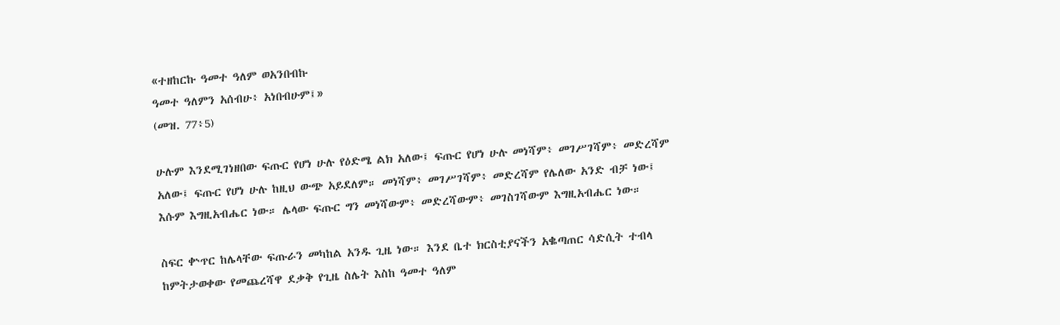«ተዘከርኩ ዓመተ ዓለም ወአንበብኩ
ዓመተ ዓለምን አሰብሁ፥ አነበብሁም፤»
(መዝ. 77፥5)

ሁሉም እንደሚገነዘበው ፍጡር የሆነ ሁሉ የዕድሜ ልክ አለው፤ ፍጡር የሆነ ሁሉ መነሻም፥ መገሥገሻም፥ መድረሻም አለው፤ ፍጡር የሆነ ሁሉ ከዚህ ውጭ አይደለም። መነሻም፥ መገሥገሻም፥ መድረሻም የሌለው አንድ ብቻ ነው፤ እሱም እግዚአብሔር ነው። ሌላው ፍጡር ግን መነሻውም፥ መድረሻውም፥ መገስገሻውም እግዚአብሔር ነው።

ስፍር ቍጥር ከሌላቸው ፍጡራን መካከል አንዱ ጊዜ ነው። እንደ ቤተ ክርስቲያናችን አቈጣጠር ሳድሲት ተብላ ከምትታወቀው የመጨረሻዋ ደቃቅ የጊዜ ስሌት እስከ ዓመተ ዓለም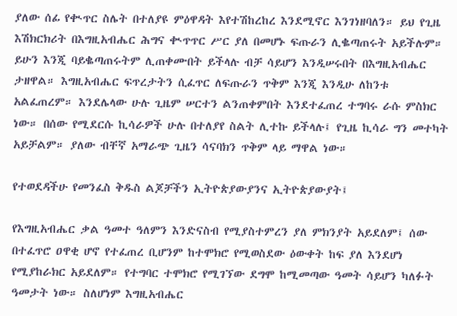ያለው ሰፊ የቊጥር ስሌት በተለያዩ ምዕዋዳት እየተሽከረከረ እንደሚኖር እንገነዘባለን። ይህ የጊዜ እሽክርክሪት በእግዚአብሔር ሕግና ቊጥጥር ሥር ያለ በመሆኑ ፍጡራን ሊቈጣጠሩት አይችሉም። ይሁን እንጂ ባይቈጣጠሩትም ሊጠቀሙበት ይችላሉ ብቻ ሳይሆን እንዲሠሩበት በእግዚአብሔር ታዘዋል። እግዚአብሔር ፍጥረታትን ሲፈጥር ለፍጡራን ጥቅም እንጂ እንዲሁ ለከንቱ አልፈጠረም። እንደሌላው ሁሉ ጊዜም ሠርተን ልንጠቀምበት እንደተፈጠረ ተግባሩ ራሱ ምስክር ነው። በሰው የሚደርሱ ኪሳራዎች ሁሉ በተለያየ ስልት ሊተኩ ይችላሉ፤ የጊዜ ኪሳራ ግን መተካት አይቻልም። ያለው ብቸኛ አማራጭ ጊዜን ሳናባክን ጥቅም ላይ ማዋል ነው።

የተወደዳችሁ የመንፈስ ቅዱስ ልጆቻችን ኢትዮጵያውያንና ኢትዮጵያውያት፤

የእግዚአብሔር ቃል ዓመተ ዓለምን እንድናስብ የሚያስተምረን ያለ ምክንያት አይደለም፤ ሰው በተፈጥሮ ዐዋቂ ሆኖ የተፈጠረ ቢሆንም ከተሞክሮ የሚወስደው ዕውቀት ከፍ ያለ እንደሆነ የሚያከራክር አይደለም። የተግባር ተሞክሮ የሚገኘው ደግሞ ከሚመጣው ዓመት ሳይሆን ካለፉት ዓመታት ነው። ስለሆነም እግዚአብሔር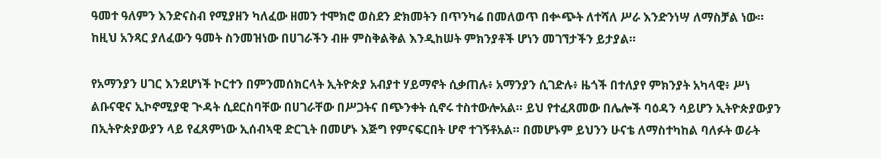ዓመተ ዓለምን እንድናስብ የሚያዘን ካለፈው ዘመን ተሞክሮ ወስደን ድክመትን በጥንካሬ በመለወጥ በቍጭት ለተሻለ ሥራ እንድንነሣ ለማስቻል ነው። ከዚህ አንጻር ያለፈውን ዓመት ስንመዝነው በሀገራችን ብዙ ምስቅልቅል እንዲከሠት ምክንያቶች ሆነን መገኘታችን ይታያል።

የአማንያን ሀገር እንደሆነች ኮርተን በምንመሰክርላት ኢትዮጵያ አብያተ ሃይማኖት ሲቃጠሉ፥ አማንያን ሲገድሉ፥ ዜጎች በተለያየ ምክንያት አካላዊ፥ ሥነ ልቡናዊና ኢኮኖሚያዊ ጒዳት ሲደርስባቸው በሀገራቸው በሥጋትና በጭንቀት ሲኖሩ ተስተውሎአል። ይህ የተፈጸመው በሌሎች ባዕዳን ሳይሆን ኢትዮጵያውያን በኢትዮጵያውያን ላይ የፈጸምነው ኢሰብኣዊ ድርጊት በመሆኑ እጅግ የምናፍርበት ሆኖ ተገኝቶአል። በመሆኑም ይህንን ሁናቴ ለማስተካከል ባለፉት ወራት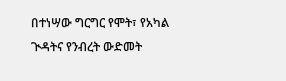በተነሣው ግርግር የሞት፣ የአካል ጒዳትና የንብረት ውድመት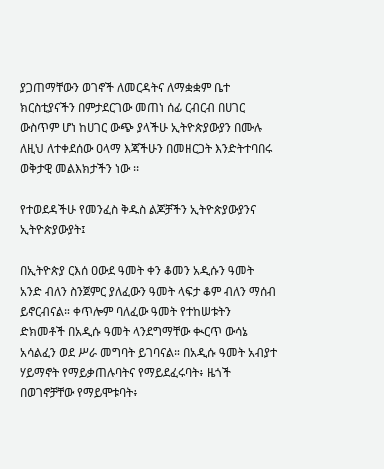ያጋጠማቸውን ወገኖች ለመርዳትና ለማቋቋም ቤተ ክርስቲያናችን በምታደርገው መጠነ ሰፊ ርብርብ በሀገር ውስጥም ሆነ ከሀገር ውጭ ያላችሁ ኢትዮጵያውያን በሙሉ ለዚህ ለተቀደሰው ዐላማ እጃችሁን በመዘርጋት እንድትተባበሩ ወቅታዊ መልእክታችን ነው ፡፡

የተወደዳችሁ የመንፈስ ቅዱስ ልጆቻችን ኢትዮጵያውያንና ኢትዮጵያውያት፤

በኢትዮጵያ ርእሰ ዐውደ ዓመት ቀን ቆመን አዲሱን ዓመት አንድ ብለን ስንጀምር ያለፈውን ዓመት ላፍታ ቆም ብለን ማሰብ ይኖርብናል። ቀጥሎም ባለፈው ዓመት የተከሠቱትን ድክመቶች በአዲሱ ዓመት ላንደግማቸው ቊርጥ ውሳኔ አሳልፈን ወደ ሥራ መግባት ይገባናል። በአዲሱ ዓመት አብያተ ሃይማኖት የማይቃጠሉባትና የማይደፈሩባት፥ ዜጎች በወገኖቻቸው የማይሞቱባት፥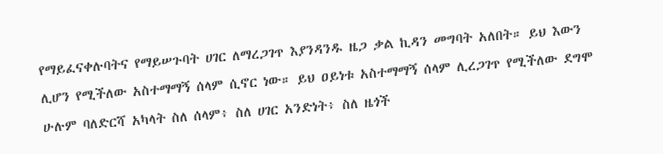የማይፈናቀሉባትና የማይሠጉባት ሀገር ለማረጋገጥ እያንዳንዱ ዜጋ ቃል ኪዳን መግባት አለበት። ይህ እውን ሊሆን የሚችለው አስተማማኝ ሰላም ሲኖር ነው። ይህ ዐይነቱ አስተማማኝ ሰላም ሊረጋገጥ የሚችለው ደግሞ ሁሉም ባለድርሻ አካላት ስለ ሰላም፥ ስለ ሀገር አንድነት፥ ስለ ዜጎች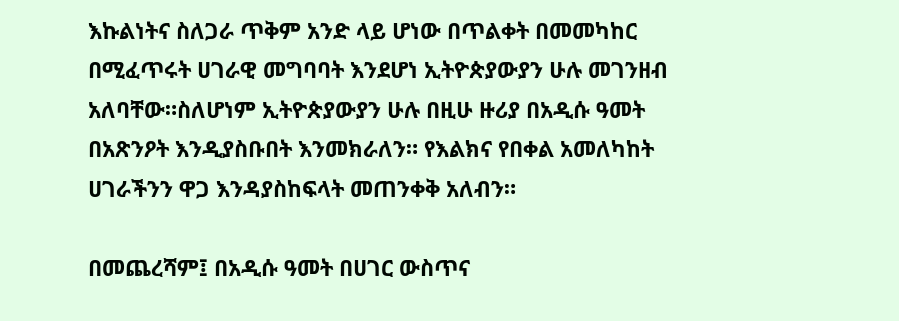እኩልነትና ስለጋራ ጥቅም አንድ ላይ ሆነው በጥልቀት በመመካከር በሚፈጥሩት ሀገራዊ መግባባት እንደሆነ ኢትዮጵያውያን ሁሉ መገንዘብ አለባቸው።ስለሆነም ኢትዮጵያውያን ሁሉ በዚሁ ዙሪያ በአዲሱ ዓመት በአጽንዖት እንዲያስቡበት እንመክራለን። የእልክና የበቀል አመለካከት ሀገራችንን ዋጋ እንዳያስከፍላት መጠንቀቅ አለብን።

በመጨረሻም፤ በአዲሱ ዓመት በሀገር ውስጥና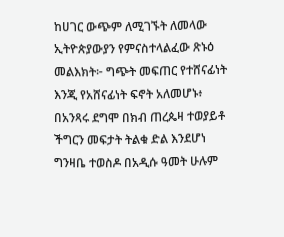ከሀገር ውጭም ለሚገኙት ለመላው ኢትዮጵያውያን የምናስተላልፈው ጽኑዕ መልእክት፦ ግጭት መፍጠር የተሸናፊነት እንጂ የአሸናፊነት ፍኖት አለመሆኑ፥ በአንጻሩ ደግሞ በክብ ጠረጴዛ ተወያይቶ ችግርን መፍታት ትልቁ ድል እንደሆነ ግንዛቤ ተወስዶ በአዲሱ ዓመት ሁሉም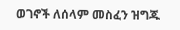ወገኖች ለሰላም መስፈን ዝግጁ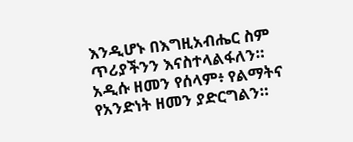እንዲሆኑ በእግዚአብሔር ስም ጥሪያችንን እናስተላልፋለን። አዲሱ ዘመን የሰላም፥ የልማትና የአንድነት ዘመን ያድርግልን።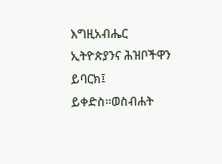እግዚአብሔር ኢትዮጵያንና ሕዝቦችዋን ይባርክ፤ ይቀድስ።ወስብሐት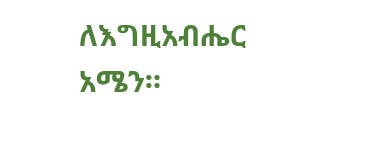ለእግዚአብሔር አሜን።